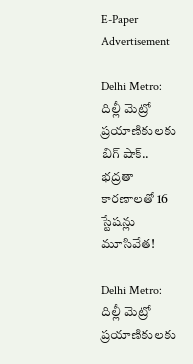E-Paper
Advertisement

Delhi Metro: దిల్లీ మెట్రో ప్రయాణికులకు బిగ్ షాక్.. భద్రతా కారణాలతో 16 స్టేషన్లు మూసివేత!

Delhi Metro: దిల్లీ మెట్రో ప్రయాణికులకు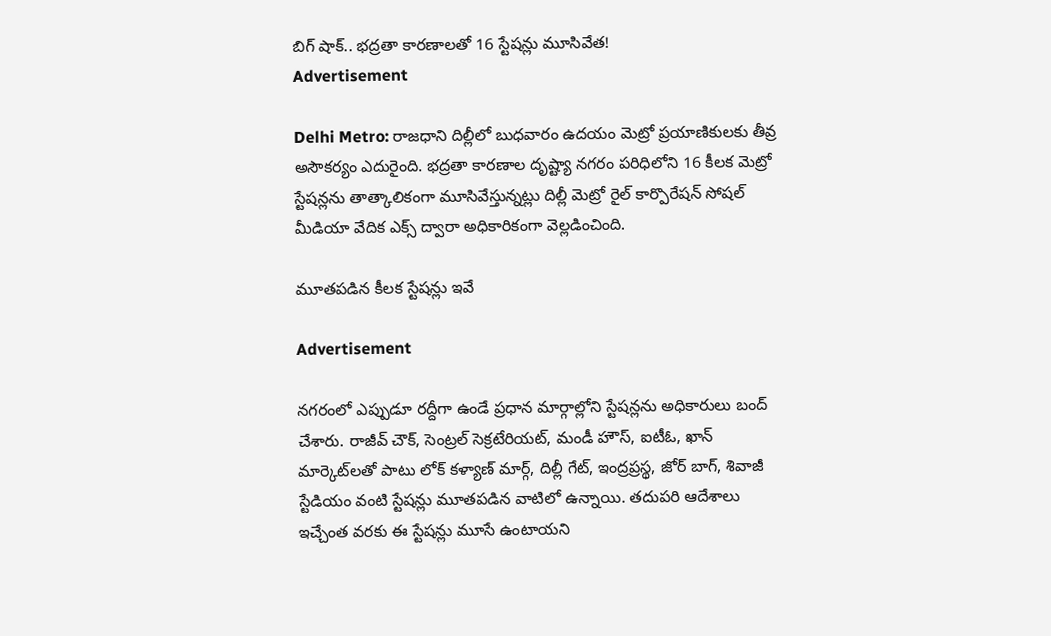బిగ్ షాక్.. భద్రతా కారణాలతో 16 స్టేషన్లు మూసివేత!
Advertisement

Delhi Metro: రాజధాని దిల్లీలో బుధవారం ఉదయం మెట్రో ప్రయాణికులకు తీవ్ర అసౌకర్యం ఎదురైంది. భద్రతా కారణాల దృష్ట్యా నగరం పరిధిలోని 16 కీలక మెట్రో స్టేషన్లను తాత్కాలికంగా మూసివేస్తున్నట్లు దిల్లీ మెట్రో రైల్ కార్పొరేషన్ సోషల్ మీడియా వేదిక ఎక్స్ ద్వారా అధికారికంగా వెల్లడించింది.

మూతపడిన కీలక స్టేషన్లు ఇవే

Advertisement

నగరంలో ఎప్పుడూ రద్దీగా ఉండే ప్రధాన మార్గాల్లోని స్టేషన్లను అధికారులు బంద్ చేశారు. రాజీవ్ చౌక్, సెంట్రల్ సెక్రటేరియట్, మండీ హౌస్, ఐటీఓ, ఖాన్ మార్కెట్‌లతో పాటు లోక్ కళ్యాణ్ మార్గ్, దిల్లీ గేట్, ఇంద్రప్రస్థ, జోర్ బాగ్, శివాజీ స్టేడియం వంటి స్టేషన్లు మూతపడిన వాటిలో ఉన్నాయి. తదుపరి ఆదేశాలు ఇచ్చేంత వరకు ఈ స్టేషన్లు మూసే ఉంటాయని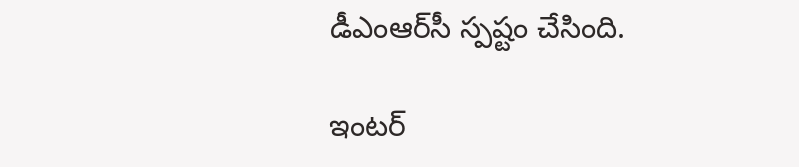డీఎంఆర్‌సీ స్పష్టం చేసింది.

ఇంటర్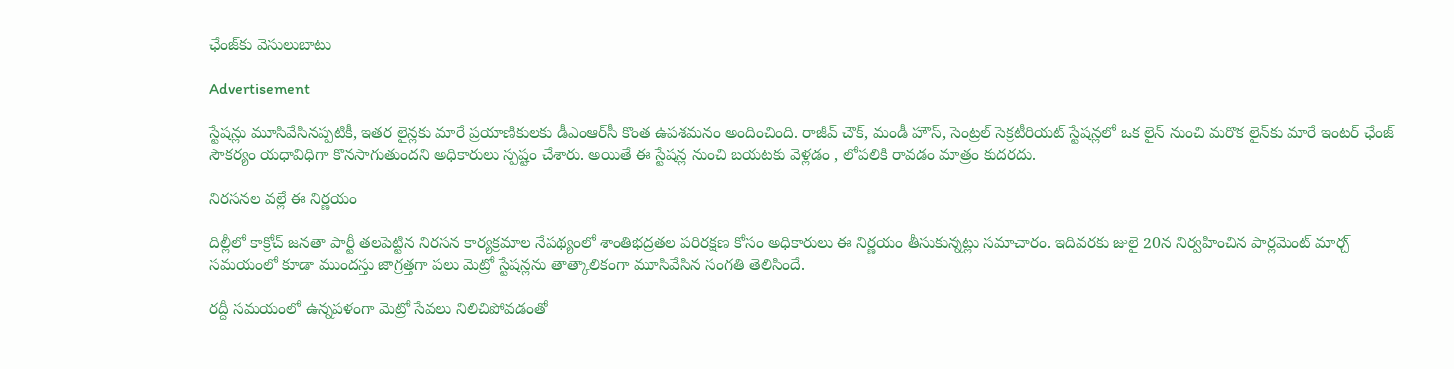ఛేంజ్‌కు వెసులుబాటు

Advertisement

స్టేషన్లు మూసివేసినప్పటికీ, ఇతర లైన్లకు మారే ప్రయాణికులకు డీఎంఆర్‌సీ కొంత ఉపశమనం అందించింది. రాజీవ్ చౌక్, మండీ హౌస్, సెంట్రల్ సెక్రటీరియట్ స్టేషన్లలో ఒక లైన్ నుంచి మరొక లైన్‌కు మారే ఇంటర్ ఛేంజ్ సౌకర్యం యధావిధిగా కొనసాగుతుందని అధికారులు స్పష్టం చేశారు. అయితే ఈ స్టేషన్ల నుంచి బయటకు వెళ్లడం , లోపలికి రావడం మాత్రం కుదరదు.

నిరసనల వల్లే ఈ నిర్ణయం

దిల్లీలో కాక్రోచ్ జనతా పార్టీ తలపెట్టిన నిరసన కార్యక్రమాల నేపథ్యంలో శాంతిభద్రతల పరిరక్షణ కోసం అధికారులు ఈ నిర్ణయం తీసుకున్నట్లు సమాచారం. ఇదివరకు జులై 20న నిర్వహించిన పార్లమెంట్ మార్చ్ సమయంలో కూడా ముందస్తు జాగ్రత్తగా పలు మెట్రో స్టేషన్లను తాత్కాలికంగా మూసివేసిన సంగతి తెలిసిందే.

రద్దీ సమయంలో ఉన్నపళంగా మెట్రో సేవలు నిలిచిపోవడంతో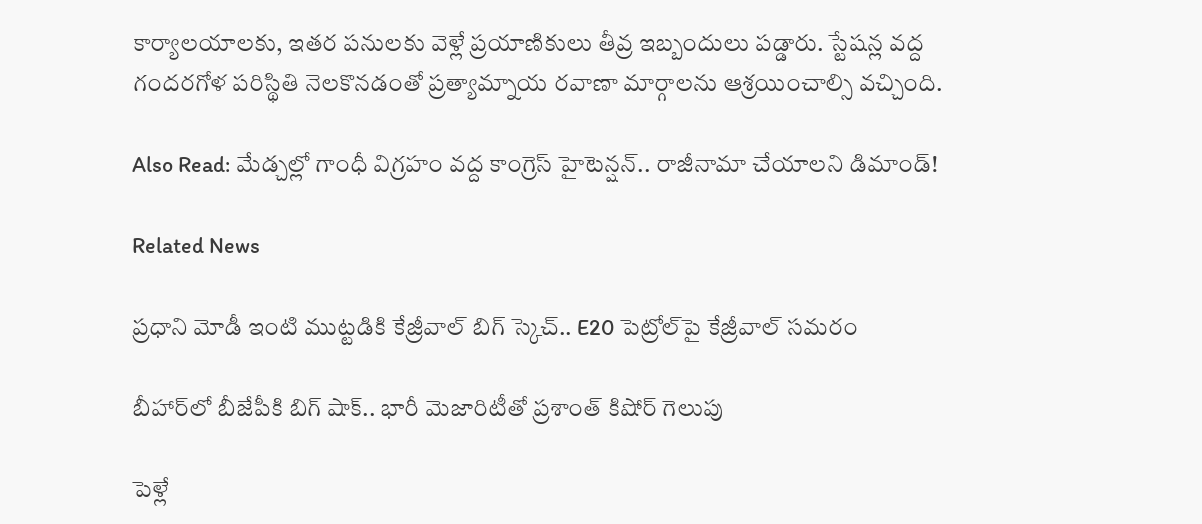కార్యాలయాలకు, ఇతర పనులకు వెళ్లే ప్రయాణికులు తీవ్ర ఇబ్బందులు పడ్డారు. స్టేషన్ల వద్ద గందరగోళ పరిస్థితి నెలకొనడంతో ప్రత్యామ్నాయ రవాణా మార్గాలను ఆశ్రయించాల్సి వచ్చింది.

Also Read: మేడ్చల్లో గాంధీ విగ్రహం వద్ద కాంగ్రెస్ హైటెన్షన్.. రాజీనామా చేయాలని డిమాండ్!

Related News

ప్రధాని మోడీ ఇంటి ముట్టడికి కేజ్రీవాల్ బిగ్ స్కెచ్.. E20 పెట్రోల్‌పై కేజ్రీవాల్ సమరం

బీహార్‌లో బీజేపీకి బిగ్ షాక్.. భారీ మెజారిటీతో ప్రశాంత్ కిషోర్ గెలుపు

పెళ్లే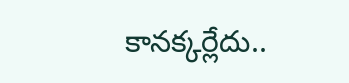కానక్కర్లేదు..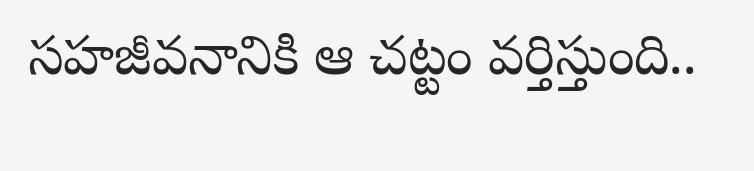సహజీవనానికి ఆ చట్టం వర్తిస్తుంది..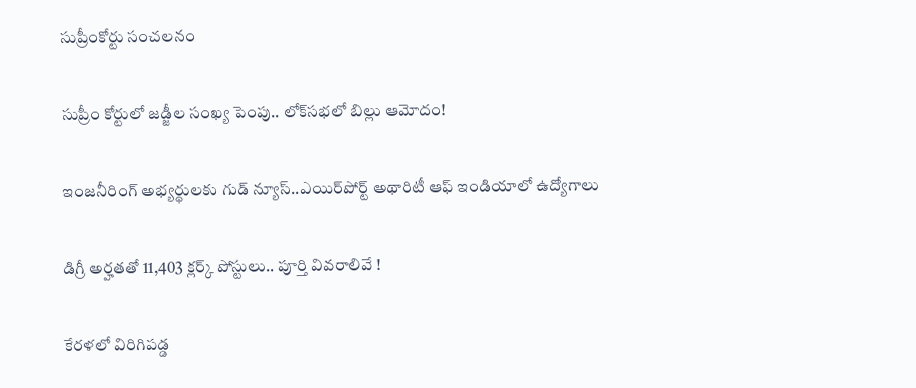సుప్రీంకోర్టు సంచలనం

సుప్రీం కోర్టులో జడ్జీల సంఖ్య పెంపు.. లోక్‌సభలో బిల్లు ఆమోదం!

ఇంజనీరింగ్ అభ్యర్థులకు గుడ్ న్యూస్..ఎయిర్‌పోర్ట్ అథారిటీ ఆఫ్ ఇండియాలో ఉద్యోగాలు

డిగ్రీ అర్హతతో 11,403 క్లర్క్ పోస్టులు.. పూర్తి వివరాలివే !

కేరళలో విరిగిపడ్డ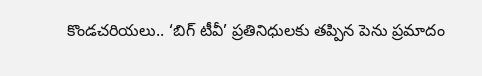కొండచరియలు.. ‘బిగ్ టీవీ’ ప్రతినిధులకు తప్పిన పెను ప్రమాదం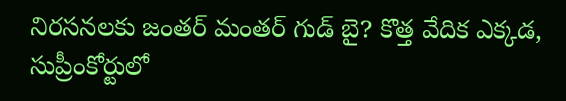నిరసనలకు జంతర్ మంతర్ గుడ్ బై? కొత్త వేదిక ఎక్కడ, సుప్రీంకోర్టులో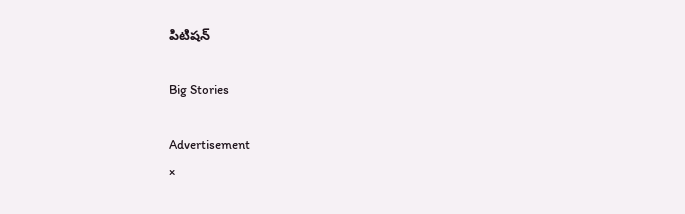పిటిషన్

Big Stories

Advertisement
×